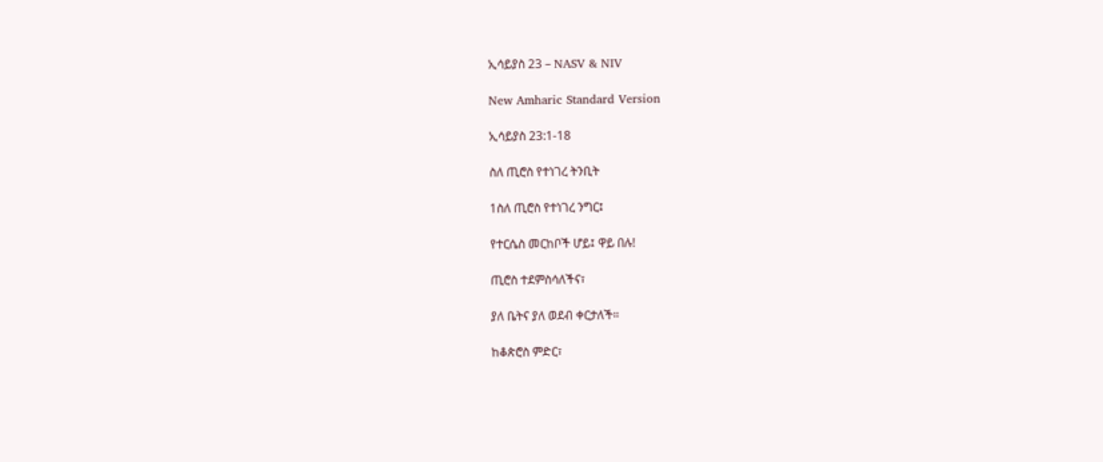ኢሳይያስ 23 – NASV & NIV

New Amharic Standard Version

ኢሳይያስ 23:1-18

ስለ ጢሮስ የተነገረ ትንቢት

1ስለ ጢሮስ የተነገረ ንግር፤

የተርሴስ መርከቦች ሆይ፤ ዋይ በሉ!

ጢሮስ ተደምስሳለችና፣

ያለ ቤትና ያለ ወደብ ቀርታለች።

ከቆጵሮስ ምድር፣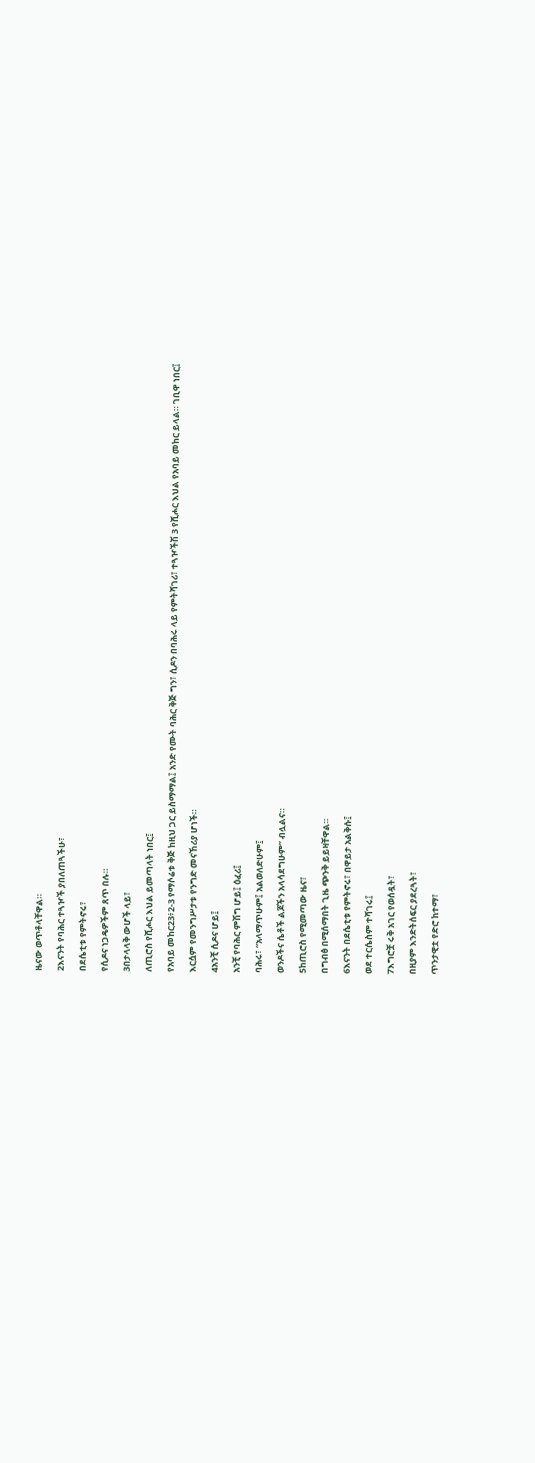ዜናው ወጥቶላቸዋል።

2እናንት የባሕር ተጓዦች ያበለጠጓችሁ፣

በደሴቲቱ የምትኖሩ፣

የሲዶና ነጋዴዎችም ጸጥ በሉ።

3በታላላቅ ውሆች ላይ፣

ለጢሮስ የሺሖር እህል ይመጣላት ነበር፤

የአባይ መከር23፥2-3 የማሶሬቱ ቅጅ ከዚህ ጋር ይስማማል፤ አንድ የሙት ባሕር ቅጅ ግን፣ ሲዶን በባሕሩ ላይ የምትሻገሪ፣ ተጓዦችሽ 3 የሺሖር እህል የአባይ መከር ይላል። ገቢዋ ነበር፤

እርሷም የመንግሥታቱ የንግድ መናኸሪያ ሆነች።

4አንቺ ሲዶና ሆይ፤

አንቺ የባሕር ምሽግ ሆይ፤ ዕፈሪ፤

ባሕሩ፣ “አላማጥሁም፤ አልወለድሁም፤

ወንዶችና ሴቶች ልጆችን አላሳደግሁም” ብሏልና።

5ከጢሮስ የሚመጣው ዜና፣

በግብፅ በሚሰማበት ጊዜ ጭንቅ ይይዛቸዋል።

6እናንት በደሴቲቱ የምትኖሩ፣ በዋይታ አልቅሱ፤

ወደ ተርሴስም ተሻገሩ፤

7እግሮቿ ሩቅ አገር የወሰዷት፣

በዚያም እንድትሰፍር ያደረጓት፣

ጥንታዊቷ የድሮ ከተማ፣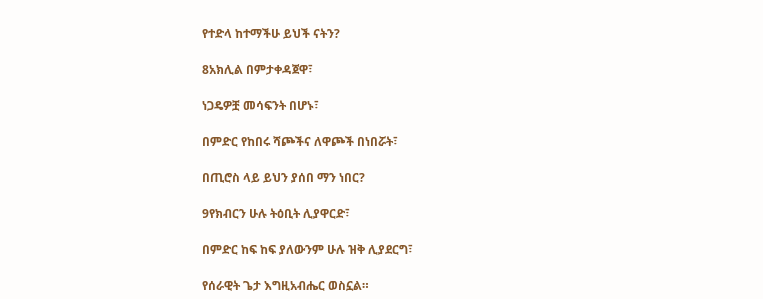የተድላ ከተማችሁ ይህች ናትን?

8አክሊል በምታቀዳጀዋ፣

ነጋዴዎቿ መሳፍንት በሆኑ፣

በምድር የከበሩ ሻጮችና ለዋጮች በነበሯት፣

በጢሮስ ላይ ይህን ያሰበ ማን ነበር?

9የክብርን ሁሉ ትዕቢት ሊያዋርድ፣

በምድር ከፍ ከፍ ያለውንም ሁሉ ዝቅ ሊያደርግ፣

የሰራዊት ጌታ እግዚአብሔር ወስኗል።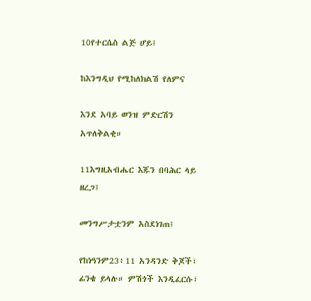10የተርሴስ ልጅ ሆይ፤

ከእንግዲህ የሚከለክልሽ የለምና

እንደ አባይ ወንዝ ምድርሽን አጥለቅልቂ።

11እግዚአብሔር እጁን በባሕር ላይ ዘረጋ፤

መንግሥታቷንም አስደነገጠ፤

የከነዓንም23፥11 አንዳንድ ቅጆች፣ ፊንቄ ይላሉ። ምሽጎች እንዲፈርሱ፣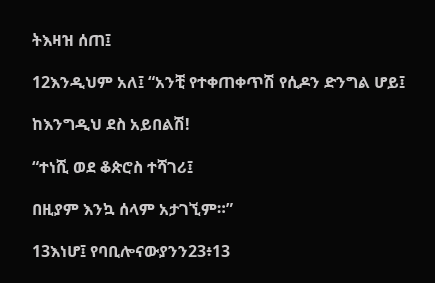ትእዛዝ ሰጠ፤

12እንዲህም አለ፤ “አንቺ የተቀጠቀጥሽ የሲዶን ድንግል ሆይ፤

ከእንግዲህ ደስ አይበልሽ!

“ተነሺ ወደ ቆጵሮስ ተሻገሪ፤

በዚያም እንኳ ሰላም አታገኚም።”

13እነሆ፤ የባቢሎናውያንን23፥13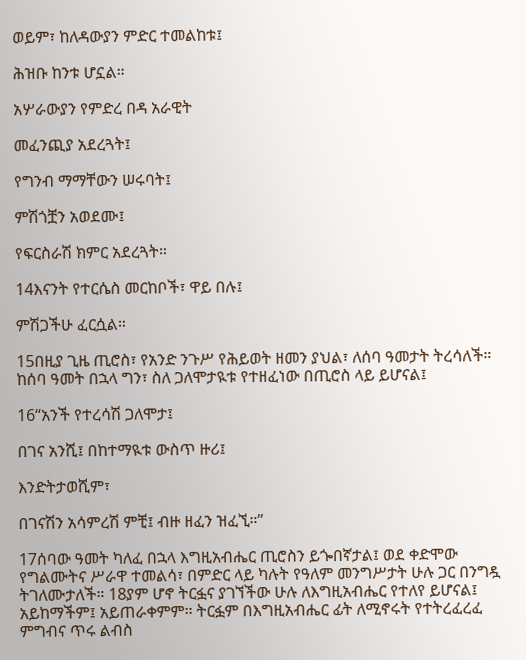ወይም፣ ከለዳውያን ምድር ተመልከቱ፤

ሕዝቡ ከንቱ ሆኗል።

አሦራውያን የምድረ በዳ አራዊት

መፈንጪያ አደረጓት፤

የግንብ ማማቸውን ሠሩባት፤

ምሽጎቿን አወደሙ፤

የፍርስራሽ ክምር አደረጓት።

14እናንት የተርሴስ መርከቦች፣ ዋይ በሉ፤

ምሽጋችሁ ፈርሷል።

15በዚያ ጊዜ ጢሮስ፣ የአንድ ንጉሥ የሕይወት ዘመን ያህል፣ ለሰባ ዓመታት ትረሳለች። ከሰባ ዓመት በኋላ ግን፣ ስለ ጋለሞታዪቱ የተዘፈነው በጢሮስ ላይ ይሆናል፤

16“አንች የተረሳሽ ጋለሞታ፤

በገና አንሺ፤ በከተማዪቱ ውስጥ ዙሪ፤

እንድትታወሺም፣

በገናሽን አሳምረሽ ምቺ፤ ብዙ ዘፈን ዝፈኚ።”

17ሰባው ዓመት ካለፈ በኋላ እግዚአብሔር ጢሮስን ይጐበኛታል፤ ወደ ቀድሞው የግልሙትና ሥራዋ ተመልሳ፣ በምድር ላይ ካሉት የዓለም መንግሥታት ሁሉ ጋር በንግዷ ትገለሙታለች። 18ያም ሆኖ ትርፏና ያገኘችው ሁሉ ለእግዚአብሔር የተለየ ይሆናል፤ አይከማችም፤ አይጠራቀምም። ትርፏም በእግዚአብሔር ፊት ለሚኖሩት የተትረፈረፈ ምግብና ጥሩ ልብስ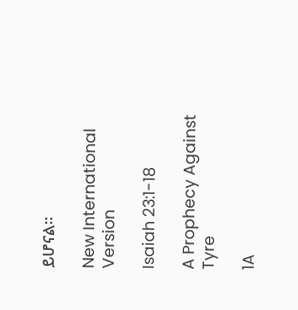ይሆናል።

New International Version

Isaiah 23:1-18

A Prophecy Against Tyre

1A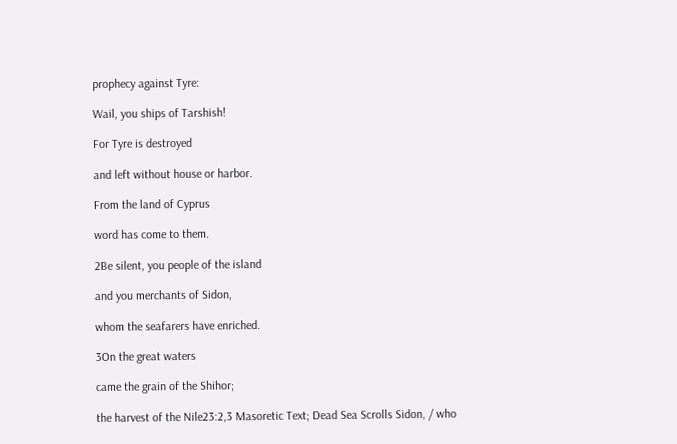prophecy against Tyre:

Wail, you ships of Tarshish!

For Tyre is destroyed

and left without house or harbor.

From the land of Cyprus

word has come to them.

2Be silent, you people of the island

and you merchants of Sidon,

whom the seafarers have enriched.

3On the great waters

came the grain of the Shihor;

the harvest of the Nile23:2,3 Masoretic Text; Dead Sea Scrolls Sidon, / who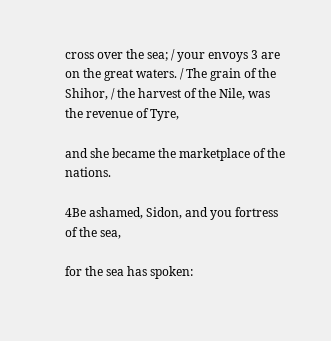cross over the sea; / your envoys 3 are on the great waters. / The grain of the Shihor, / the harvest of the Nile, was the revenue of Tyre,

and she became the marketplace of the nations.

4Be ashamed, Sidon, and you fortress of the sea,

for the sea has spoken: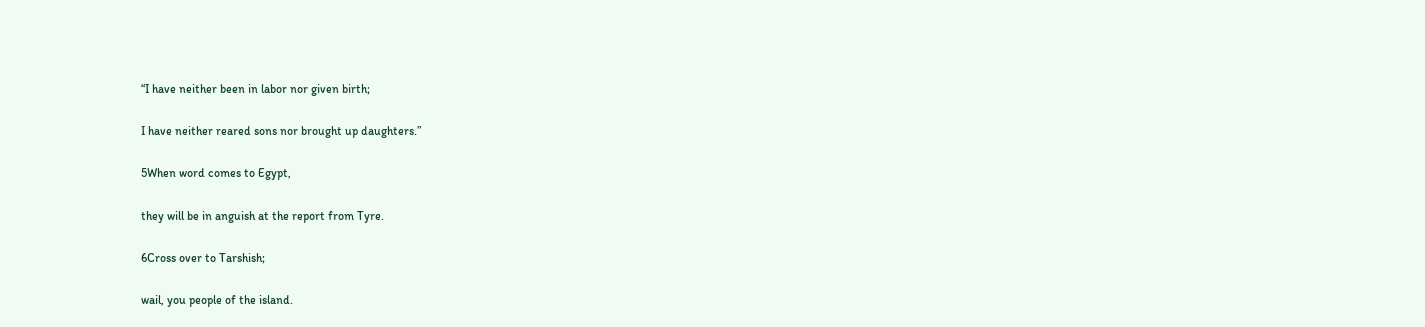“I have neither been in labor nor given birth;

I have neither reared sons nor brought up daughters.”

5When word comes to Egypt,

they will be in anguish at the report from Tyre.

6Cross over to Tarshish;

wail, you people of the island.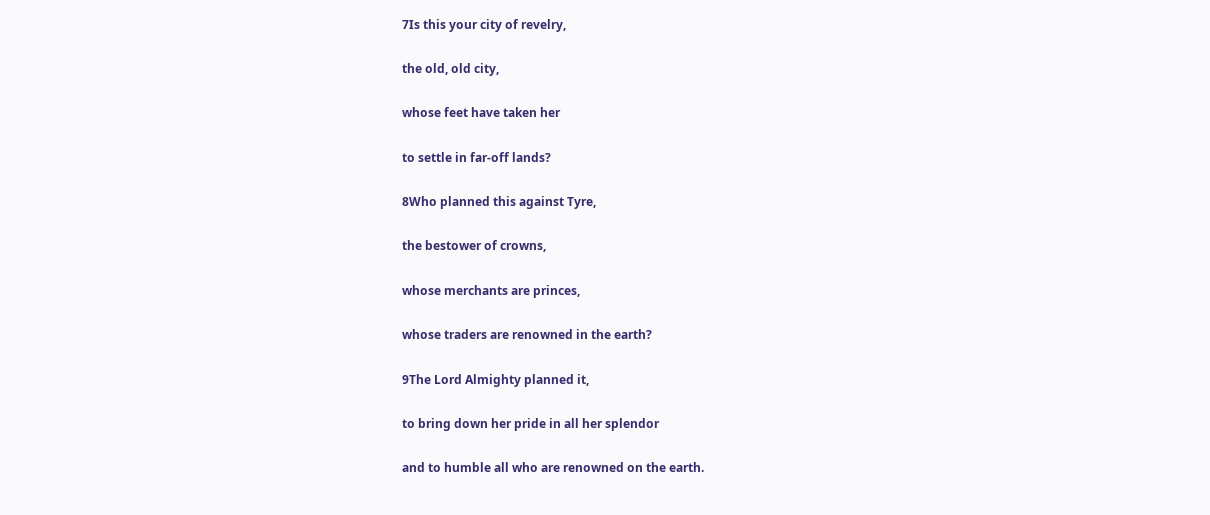7Is this your city of revelry,

the old, old city,

whose feet have taken her

to settle in far-off lands?

8Who planned this against Tyre,

the bestower of crowns,

whose merchants are princes,

whose traders are renowned in the earth?

9The Lord Almighty planned it,

to bring down her pride in all her splendor

and to humble all who are renowned on the earth.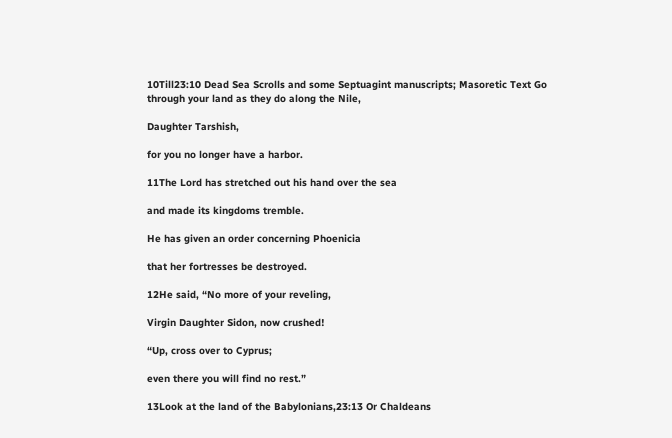10Till23:10 Dead Sea Scrolls and some Septuagint manuscripts; Masoretic Text Go through your land as they do along the Nile,

Daughter Tarshish,

for you no longer have a harbor.

11The Lord has stretched out his hand over the sea

and made its kingdoms tremble.

He has given an order concerning Phoenicia

that her fortresses be destroyed.

12He said, “No more of your reveling,

Virgin Daughter Sidon, now crushed!

“Up, cross over to Cyprus;

even there you will find no rest.”

13Look at the land of the Babylonians,23:13 Or Chaldeans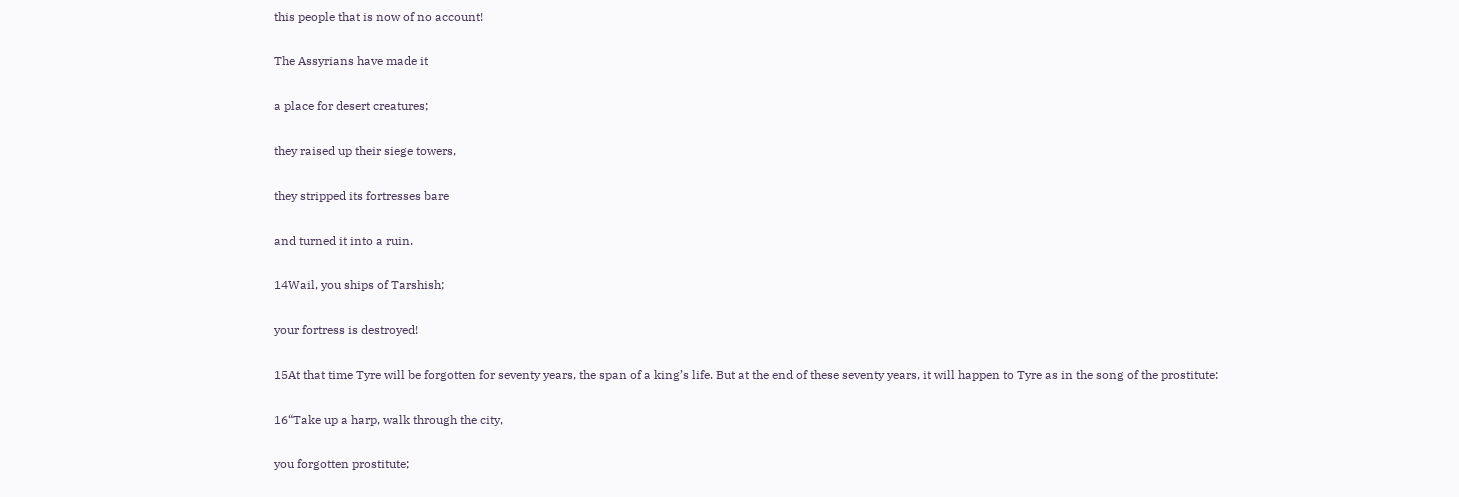this people that is now of no account!

The Assyrians have made it

a place for desert creatures;

they raised up their siege towers,

they stripped its fortresses bare

and turned it into a ruin.

14Wail, you ships of Tarshish;

your fortress is destroyed!

15At that time Tyre will be forgotten for seventy years, the span of a king’s life. But at the end of these seventy years, it will happen to Tyre as in the song of the prostitute:

16“Take up a harp, walk through the city,

you forgotten prostitute;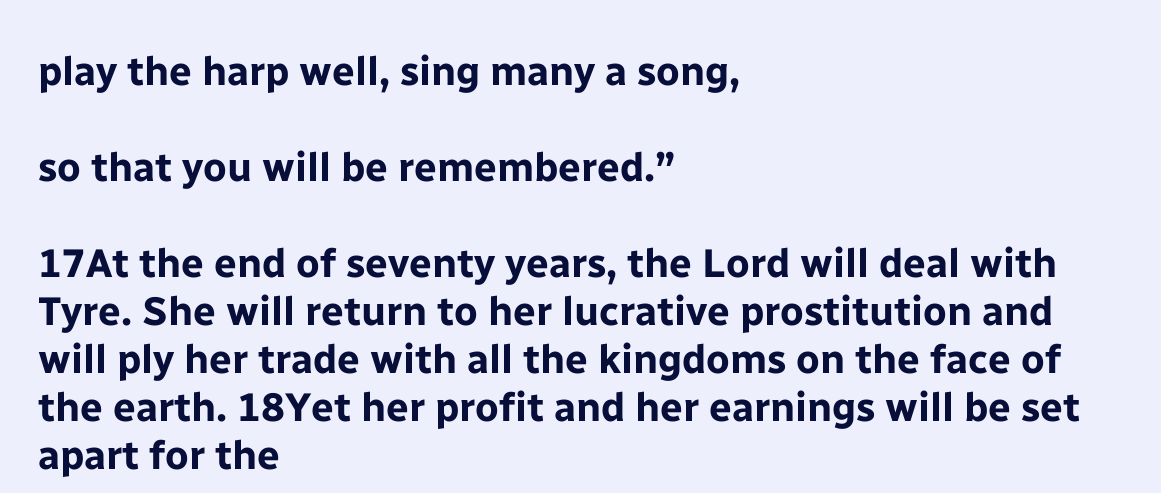play the harp well, sing many a song,

so that you will be remembered.”

17At the end of seventy years, the Lord will deal with Tyre. She will return to her lucrative prostitution and will ply her trade with all the kingdoms on the face of the earth. 18Yet her profit and her earnings will be set apart for the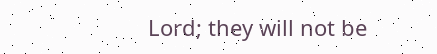Lord; they will not be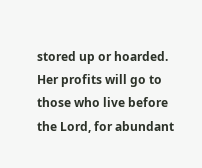stored up or hoarded. Her profits will go to those who live before the Lord, for abundant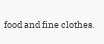food and fine clothes.